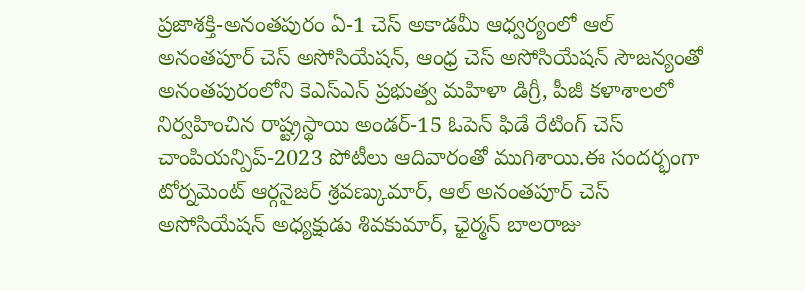ప్రజాశక్తి-అనంతపురం ఏ-1 చెస్ అకాడమీ ఆధ్వర్యంలో ఆల్ అనంతపూర్ చెస్ అసోసియేషన్, ఆంధ్ర చెస్ అసోసియేషన్ సౌజన్యంతో అనంతపురంలోని కెఎస్ఎన్ ప్రభుత్వ మహిళా డిగ్రీ, పీజీ కళాశాలలో నిర్వహించిన రాష్ట్రస్థాయి అండర్-15 ఓపెన్ ఫిడే రేటింగ్ చెస్ చాంపియన్పిప్-2023 పోటీలు ఆదివారంతో ముగిశాయి.ఈ సందర్భంగా టోర్నమెంట్ ఆర్గనైజర్ శ్రవణ్కుమార్, ఆల్ అనంతపూర్ చెస్ అసోసియేషన్ అధ్యక్షుడు శివకుమార్, ఛైర్మన్ బాలరాజు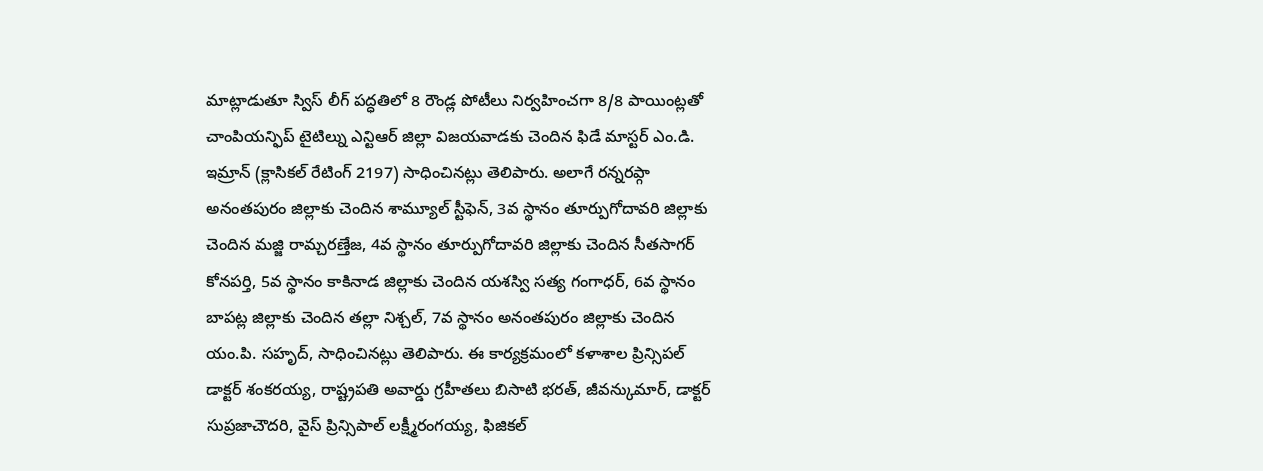మాట్లాడుతూ స్విస్ లీగ్ పద్ధతిలో 8 రౌండ్ల పోటీలు నిర్వహించగా 8/8 పాయింట్లతో చాంపియన్ఫిప్ టైటిల్ను ఎన్టిఆర్ జిల్లా విజయవాడకు చెందిన ఫిడే మాస్టర్ ఎం.డి. ఇమ్రాన్ (క్లాసికల్ రేటింగ్ 2197) సాధించినట్లు తెలిపారు. అలాగే రన్నరప్గా అనంతపురం జిల్లాకు చెందిన శామ్యూల్ స్టీఫెన్, 3వ స్థానం తూర్పుగోదావరి జిల్లాకు చెందిన మజ్జి రామ్చరణ్తేజ, 4వ స్థానం తూర్పుగోదావరి జిల్లాకు చెందిన సీతసాగర్ కోనపర్తి, 5వ స్థానం కాకినాడ జిల్లాకు చెందిన యశస్వి సత్య గంగాధర్, 6వ స్థానం బాపట్ల జిల్లాకు చెందిన తల్లా నిశ్చల్, 7వ స్థానం అనంతపురం జిల్లాకు చెందిన యం.పి. సహృద్, సాధించినట్లు తెలిపారు. ఈ కార్యక్రమంలో కళాశాల ప్రిన్సిపల్ డాక్టర్ శంకరయ్య, రాష్ట్రపతి అవార్డు గ్రహీతలు బిసాటి భరత్, జీవన్కుమార్, డాక్టర్ సుప్రజాచౌదరి, వైస్ ప్రిన్సిపాల్ లక్ష్మీరంగయ్య, ఫిజికల్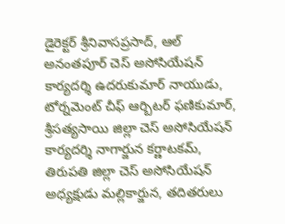డైరెక్టర్ శ్రీనివాసప్రసాద్, ఆల్ అనంతపూర్ చెస్ అసోసియేషన్ కార్యదర్శి ఉదరుకుమార్ నాయుడు, టోర్నమెంట్ చీఫ్ ఆర్బిటర్ ఫణికుమార్, శ్రీసత్యసాయి జిల్లా చెస్ అసోసియేషన్ కార్యదర్శి నాగార్జున కర్ణాటకమ్, తిరుపతి జిల్లా చెస్ అసోసియేషన్ అధ్యక్షుడు మల్లికార్జున, తదితరులు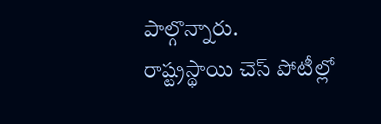పాల్గొన్నారు.
రాష్ట్రస్థాయి చెస్ పోటీల్లో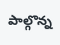పాల్గొన్న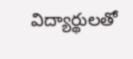విద్యార్థులతో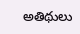అతిథులు